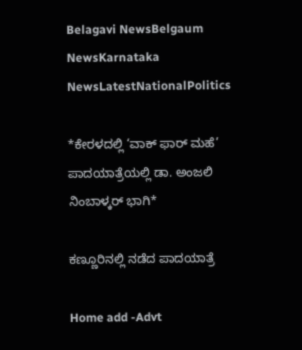Belagavi NewsBelgaum NewsKarnataka NewsLatestNationalPolitics

*ಕೇರಳದಲ್ಲಿ ‘ವಾಕ್ ಫಾರ್ ಮಹೆ’ ಪಾದಯಾತ್ರೆಯಲ್ಲಿ ಡಾ. ಅಂಜಲಿ ನಿಂಬಾಳ್ಕರ್ ಭಾಗಿ*

ಕಣ್ಣೂರಿನಲ್ಲಿ ನಡೆದ ಪಾದಯಾತ್ರೆ

Home add -Advt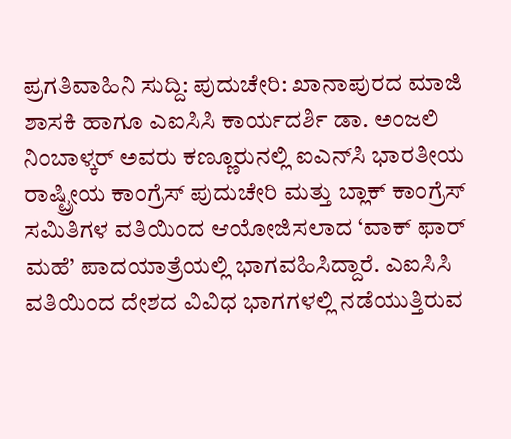ಪ್ರಗತಿವಾಹಿನಿ ಸುದ್ದಿ: ಪುದುಚೇರಿ: ಖಾನಾಪುರದ ಮಾಜಿ ಶಾಸಕಿ ಹಾಗೂ ಎಐಸಿಸಿ ಕಾರ್ಯದರ್ಶಿ ಡಾ. ಅಂಜಲಿ ನಿಂಬಾಳ್ಕರ್ ಅವರು ಕಣ್ಣೂರುನಲ್ಲಿ ಐಎನ್‌ಸಿ ಭಾರತೀಯ ರಾಷ್ಟ್ರೀಯ ಕಾಂಗ್ರೆಸ್ ಪುದುಚೇರಿ ಮತ್ತು ಬ್ಲಾಕ್ ಕಾಂಗ್ರೆಸ್ ಸಮಿತಿಗಳ ವತಿಯಿಂದ ಆಯೋಜಿಸಲಾದ ‘ವಾಕ್ ಫಾರ್ ಮಹೆ’ ಪಾದಯಾತ್ರೆಯಲ್ಲಿ ಭಾಗವಹಿಸಿದ್ದಾರೆ. ಎಐಸಿಸಿ ವತಿಯಿಂದ ದೇಶದ ವಿವಿಧ ಭಾಗಗಳಲ್ಲಿ ನಡೆಯುತ್ತಿರುವ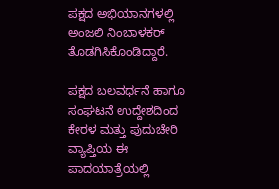ಪಕ್ಷದ ಅಭಿಯಾನಗಳಲ್ಲಿ ಅಂಜಲಿ ನಿಂಬಾಳಕರ್ ತೊಡಗಿಸಿಕೊಂಡಿದ್ದಾರೆ.

ಪಕ್ಷದ ಬಲವರ್ಧನೆ ಹಾಗೂ ಸಂಘಟನೆ ಉದ್ದೇಶದಿಂದ ಕೇರಳ ಮತ್ತು ಪುದುಚೇರಿ ವ್ಯಾಪ್ತಿಯ ಈ ಪಾದಯಾತ್ರೆಯಲ್ಲಿ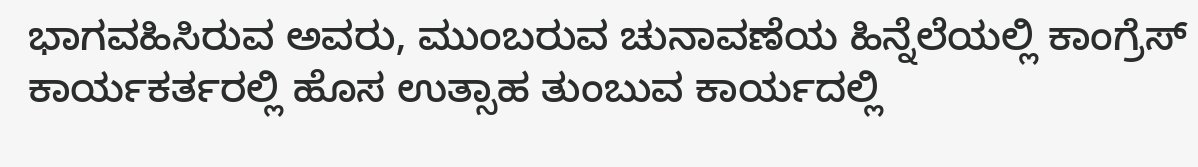ಭಾಗವಹಿಸಿರುವ ಅವರು, ಮುಂಬರುವ ಚುನಾವಣೆಯ ಹಿನ್ನೆಲೆಯಲ್ಲಿ ಕಾಂಗ್ರೆಸ್ ಕಾರ್ಯಕರ್ತರಲ್ಲಿ ಹೊಸ ಉತ್ಸಾಹ ತುಂಬುವ ಕಾರ್ಯದಲ್ಲಿ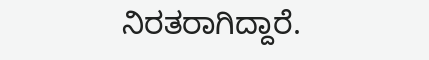ನಿರತರಾಗಿದ್ದಾರೆ.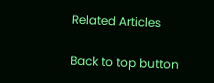Related Articles

Back to top button